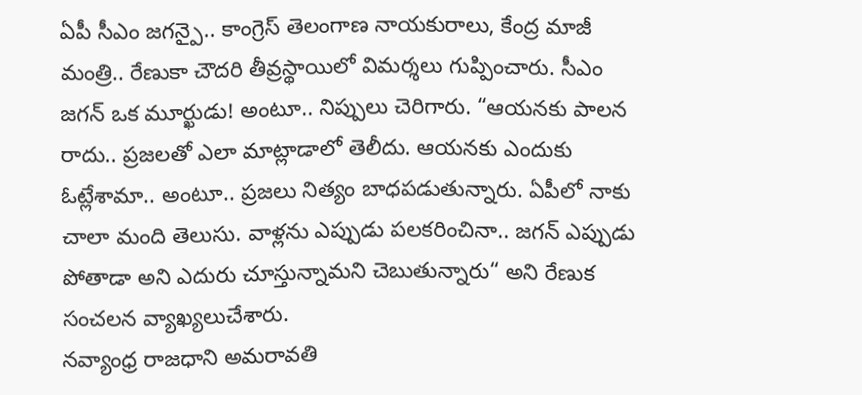ఏపీ సీఎం జగన్పై.. కాంగ్రెస్ తెలంగాణ నాయకురాలు, కేంద్ర మాజీ మంత్రి.. రేణుకా చౌదరి తీవ్రస్థాయిలో విమర్శలు గుప్పించారు. సీఎం జగన్ ఒక మూర్ఖుడు! అంటూ.. నిప్పులు చెరిగారు. “ఆయనకు పాలన రాదు.. ప్రజలతో ఎలా మాట్లాడాలో తెలీదు. ఆయనకు ఎందుకు ఓట్లేశామా.. అంటూ.. ప్రజలు నిత్యం బాధపడుతున్నారు. ఏపీలో నాకు చాలా మంది తెలుసు. వాళ్లను ఎప్పుడు పలకరించినా.. జగన్ ఎప్పుడు పోతాడా అని ఎదురు చూస్తున్నామని చెబుతున్నారు“ అని రేణుక సంచలన వ్యాఖ్యలుచేశారు.
నవ్యాంధ్ర రాజధాని అమరావతి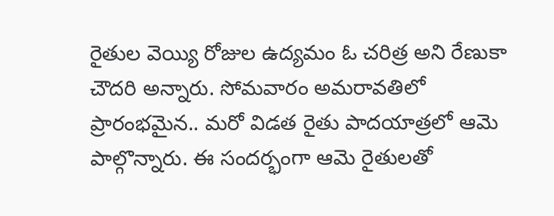రైతుల వెయ్యి రోజుల ఉద్యమం ఓ చరిత్ర అని రేణుకా చౌదరి అన్నారు. సోమవారం అమరావతిలో ప్రారంభమైన.. మరో విడత రైతు పాదయాత్రలో ఆమె పాల్గొన్నారు. ఈ సందర్భంగా ఆమె రైతులతో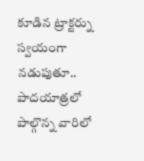కూడిన ట్రాక్టర్ను స్వయంగా నడుపుతూ.. పాదయాత్రలో పాల్గొన్న వారిలో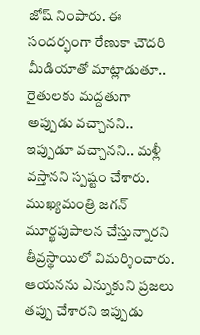జోష్ నింపారు. ఈ సందర్భంగా రేణుకా చౌదరి మీడియాతో మాట్లాడుతూ.. రైతులకు మద్దతుగా అప్పుడు వచ్చానని.. ఇప్పుడూ వచ్చానని.. మళ్లీ వస్తానని స్పష్టం చేశారు.
ముఖ్యమంత్రి జగన్ మూర్ఖపుపాలన చేస్తున్నారని తీవ్రస్థాయిలో విమర్శించారు. ఆయనను ఎన్నుకుని ప్రజలు తప్పు చేశారని ఇప్పుడు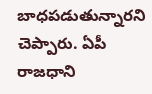బాధపడుతున్నారని చెప్పారు. ఏపీ రాజధాని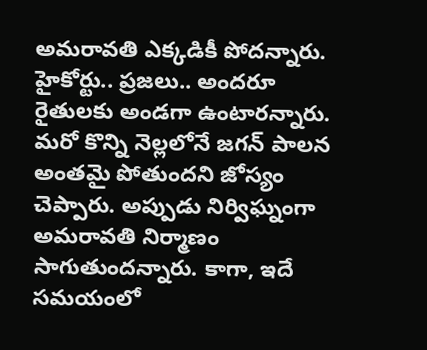అమరావతి ఎక్కడికీ పోదన్నారు. హైకోర్టు.. ప్రజలు.. అందరూ రైతులకు అండగా ఉంటారన్నారు. మరో కొన్ని నెల్లలోనే జగన్ పాలన అంతమై పోతుందని జోస్యం చెప్పారు. అప్పుడు నిర్విఘ్నంగా అమరావతి నిర్మాణం సాగుతుందన్నారు. కాగా, ఇదే సమయంలో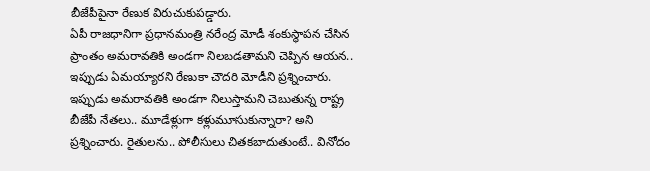బీజేపీపైనా రేణుక విరుచుకుపడ్డారు.
ఏపీ రాజధానిగా ప్రధానమంత్రి నరేంద్ర మోడీ శంకుస్థాపన చేసిన ప్రాంతం అమరావతికి అండగా నిలబడతామని చెప్పిన ఆయన.. ఇప్పుడు ఏమయ్యారని రేణుకా చౌదరి మోడీని ప్రశ్నించారు. ఇప్పుడు అమరావతికి అండగా నిలుస్తామని చెబుతున్న రాష్ట్ర బీజేపీ నేతలు.. మూడేళ్లుగా కళ్లుమూసుకున్నారా? అని ప్రశ్నించారు. రైతులను.. పోలీసులు చితకబాదుతుంటే.. వినోదం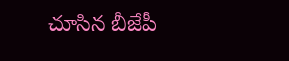చూసిన బీజేపీ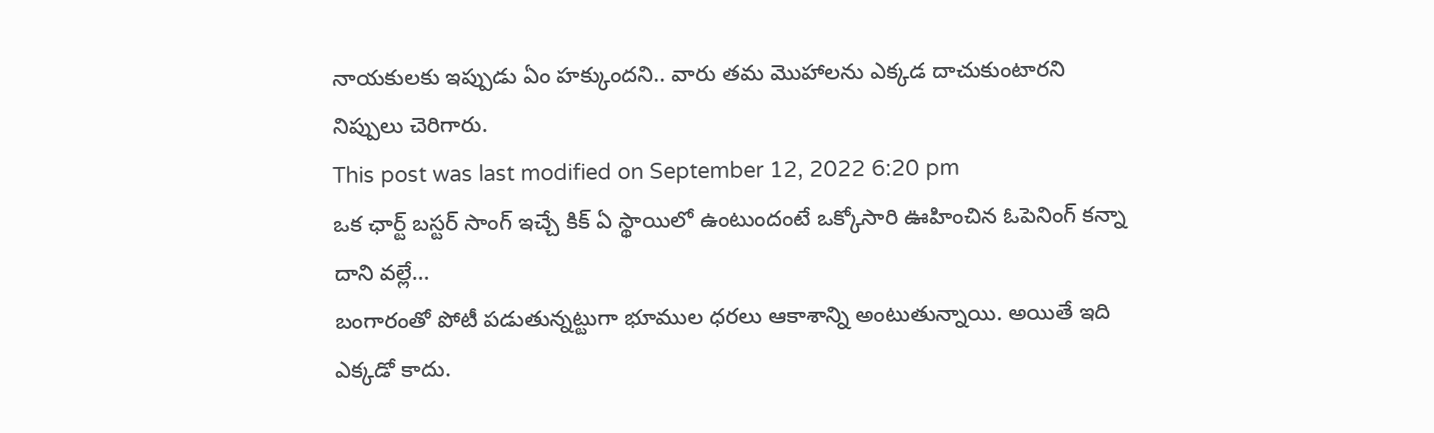నాయకులకు ఇప్పుడు ఏం హక్కుందని.. వారు తమ మొహాలను ఎక్కడ దాచుకుంటారని నిప్పులు చెరిగారు.
This post was last modified on September 12, 2022 6:20 pm
ఒక ఛార్ట్ బస్టర్ సాంగ్ ఇచ్చే కిక్ ఏ స్థాయిలో ఉంటుందంటే ఒక్కోసారి ఊహించిన ఓపెనింగ్ కన్నా దాని వల్లే…
బంగారంతో పోటీ పడుతున్నట్టుగా భూముల ధరలు ఆకాశాన్ని అంటుతున్నాయి. అయితే ఇది ఎక్కడో కాదు.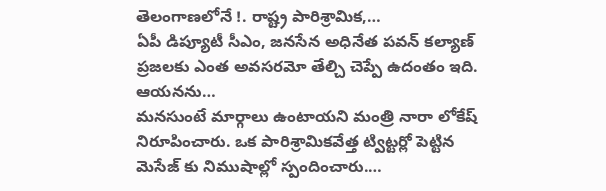తెలంగాణలోనే !. రాష్ట్ర పారిశ్రామిక,…
ఏపీ డిప్యూటీ సీఎం, జనసేన అధినేత పవన్ కల్యాణ్ ప్రజలకు ఎంత అవసరమో తేల్చి చెప్పే ఉదంతం ఇది. ఆయనను…
మనసుంటే మార్గాలు ఉంటాయని మంత్రి నారా లోకేష్ నిరూపించారు. ఒక పారిశ్రామికవేత్త ట్విట్టర్లో పెట్టిన మెసేజ్ కు నిముషాల్లో స్పందించారు.…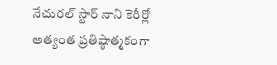నేచురల్ స్టార్ నాని కెరీర్లో అత్యంత ప్రతిష్ఠాత్మకంగా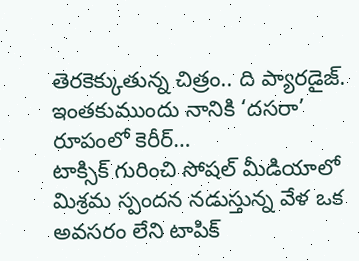తెరకెక్కుతున్న చిత్రం.. ది ప్యారడైజ్. ఇంతకుముందు నానికి ‘దసరా’ రూపంలో కెరీర్…
టాక్సిక్ గురించి సోషల్ మీడియాలో మిశ్రమ స్పందన నడుస్తున్న వేళ ఒక అవసరం లేని టాపిక్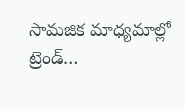సామజిక మాధ్యమాల్లో ట్రెండ్…